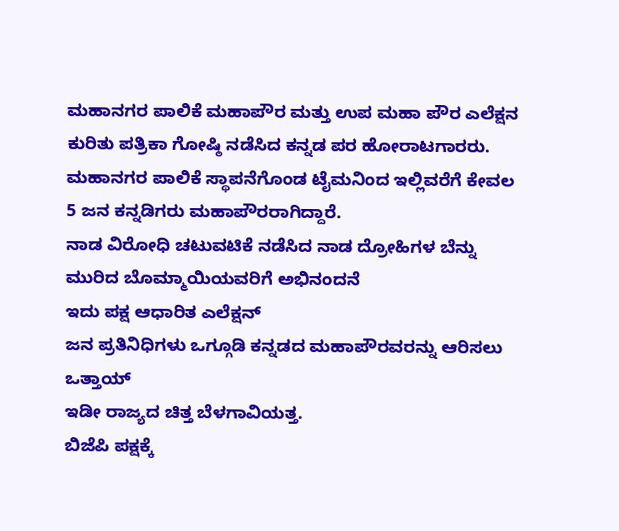ಮಹಾನಗರ ಪಾಲಿಕೆ ಮಹಾಪೌರ ಮತ್ತು ಉಪ ಮಹಾ ಪೌರ ಎಲೆಕ್ಷನ ಕುರಿತು ಪತ್ರಿಕಾ ಗೋಷ್ಠಿ ನಡೆಸಿದ ಕನ್ನಡ ಪರ ಹೋರಾಟಗಾರರು.
ಮಹಾನಗರ ಪಾಲಿಕೆ ಸ್ಥಾಪನೆಗೊಂಡ ಟೈಮನಿಂದ ಇಲ್ಲಿವರೆಗೆ ಕೇವಲ 5 ಜನ ಕನ್ನಡಿಗರು ಮಹಾಪೌರರಾಗಿದ್ದಾರೆ.
ನಾಡ ವಿರೋಧಿ ಚಟುವಟಿಕೆ ನಡೆಸಿದ ನಾಡ ದ್ರೋಹಿಗಳ ಬೆನ್ನು ಮುರಿದ ಬೊಮ್ಮಾಯಿಯವರಿಗೆ ಅಭಿನಂದನೆ
ಇದು ಪಕ್ಷ ಆಧಾರಿತ ಎಲೆಕ್ಷನ್
ಜನ ಪ್ರತಿನಿಧಿಗಳು ಒಗ್ಗೂಡಿ ಕನ್ನಡದ ಮಹಾಪೌರವರನ್ನು ಆರಿಸಲು ಒತ್ತಾಯ್
ಇಡೀ ರಾಜ್ಯದ ಚಿತ್ತ ಬೆಳಗಾವಿಯತ್ತ.
ಬಿಜೆಪಿ ಪಕ್ಷಕ್ಕೆ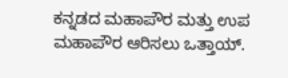ಕನ್ನಡದ ಮಹಾಪೌರ ಮತ್ತು ಉಪ ಮಹಾಪೌರ ಆರಿಸಲು ಒತ್ತಾಯ್.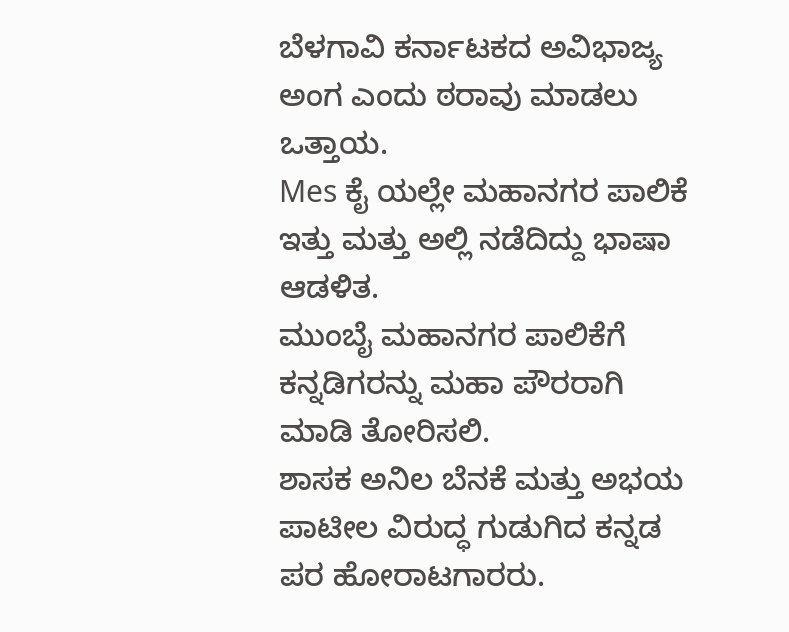ಬೆಳಗಾವಿ ಕರ್ನಾಟಕದ ಅವಿಭಾಜ್ಯ ಅಂಗ ಎಂದು ಠರಾವು ಮಾಡಲು ಒತ್ತಾಯ.
Mes ಕೈ ಯಲ್ಲೇ ಮಹಾನಗರ ಪಾಲಿಕೆ ಇತ್ತು ಮತ್ತು ಅಲ್ಲಿ ನಡೆದಿದ್ದು ಭಾಷಾ ಆಡಳಿತ.
ಮುಂಬೈ ಮಹಾನಗರ ಪಾಲಿಕೆಗೆ ಕನ್ನಡಿಗರನ್ನು ಮಹಾ ಪೌರರಾಗಿ ಮಾಡಿ ತೋರಿಸಲಿ.
ಶಾಸಕ ಅನಿಲ ಬೆನಕೆ ಮತ್ತು ಅಭಯ ಪಾಟೀಲ ವಿರುದ್ಧ ಗುಡುಗಿದ ಕನ್ನಡ ಪರ ಹೋರಾಟಗಾರರು.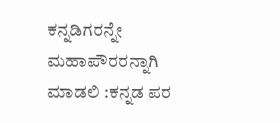ಕನ್ನಡಿಗರನ್ನೇ ಮಹಾಪೌರರನ್ನಾಗಿ ಮಾಡಲಿ :ಕನ್ನಡ ಪರ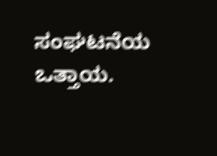ಸಂಘಟನೆಯ ಒತ್ತಾಯ.